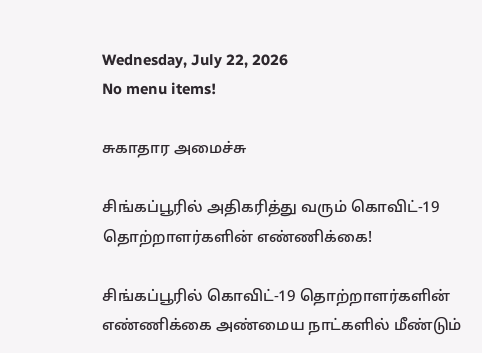Wednesday, July 22, 2026
No menu items!

சுகாதார அமைச்சு

சிங்கப்பூரில் அதிகரித்து வரும் கொவிட்-19 தொற்றாளர்களின் எண்ணிக்கை!

சிங்கப்பூரில் கொவிட்-19 தொற்றாளர்களின் எண்ணிக்கை அண்மைய நாட்களில் மீண்டும்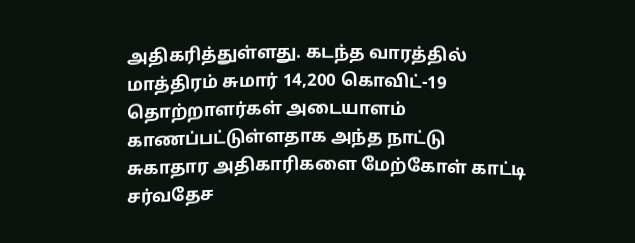அதிகரித்துள்ளது. கடந்த வாரத்தில் மாத்திரம் சுமார் 14,200 கொவிட்-19 தொற்றாளர்கள் அடையாளம் காணப்பட்டுள்ளதாக அந்த நாட்டு சுகாதார அதிகாரிகளை மேற்கோள் காட்டி சர்வதேச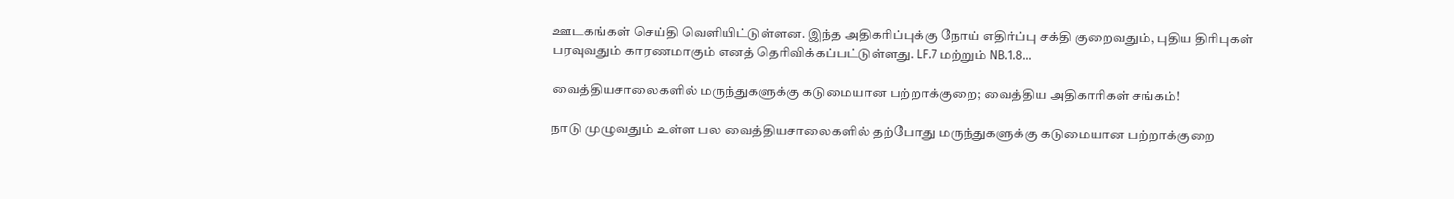ஊடகங்கள் செய்தி வெளியிட்டுள்ளன. இந்த அதிகரிப்புக்கு நோய் எதிர்ப்பு சக்தி குறைவதும், புதிய திரிபுகள் பரவுவதும் காரணமாகும் எனத் தெரிவிக்கப்பட்டுள்ளது. LF.7 மற்றும் NB.1.8...

வைத்தியசாலைகளில் மருந்துகளுக்கு கடுமையான பற்றாக்குறை; வைத்திய அதிகாரிகள் சங்கம்!

நாடு முழுவதும் உள்ள பல வைத்தியசாலைகளில் தற்போது மருந்துகளுக்கு கடுமையான பற்றாக்குறை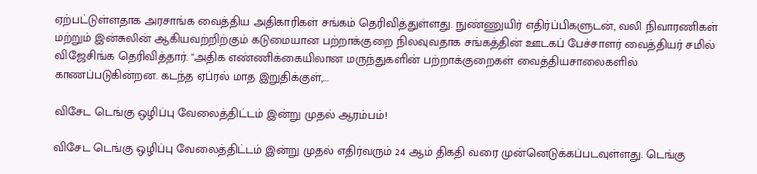ஏற்பட்டுள்ளதாக அரசாங்க வைத்திய அதிகாரிகள் சங்கம் தெரிவித்துள்ளது. நுண்ணுயிர் எதிர்ப்பிகளுடன், வலி நிவாரணிகள் மற்றும் இன்சுலின் ஆகியவற்றிற்கும் கடுமையான பற்றாக்குறை நிலவுவதாக சங்கத்தின் ஊடகப் பேச்சாளர் வைத்தியர் சமில் விஜேசிங்க தெரிவித்தார். "அதிக எண்ணிக்கையிலான மருந்துகளின் பற்றாக்குறைகள் வைத்தியசாலைகளில் காணப்படுகின்றன. கடந்த ஏப்ரல் மாத இறுதிக்குள்,...

விசேட டெங்கு ஒழிப்பு வேலைத்திட்டம் இன்று முதல் ஆரம்பம்!

விசேட டெங்கு ஒழிப்பு வேலைத்திட்டம் இன்று முதல் எதிர்வரும் 24 ஆம் திகதி வரை முன்னெடுக்கப்படவுள்ளது. டெங்கு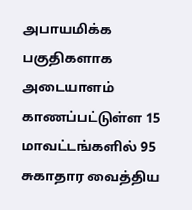அபாயமிக்க பகுதிகளாக அடையாளம் காணப்பட்டுள்ள 15 மாவட்டங்களில் 95 சுகாதார வைத்திய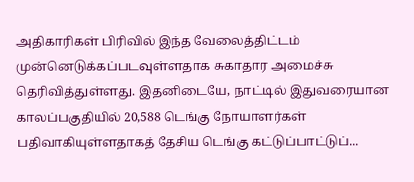அதிகாரிகள் பிரிவில் இந்த வேலைத்திட்டம் முன்னெடுக்கப்படவுள்ளதாக சுகாதார அமைச்சு தெரிவித்துள்ளது. இதனிடையே, நாட்டில் இதுவரையான காலப்பகுதியில் 20,588 டெங்கு நோயாளர்கள் பதிவாகியுள்ளதாகத் தேசிய டெங்கு கட்டுப்பாட்டுப்...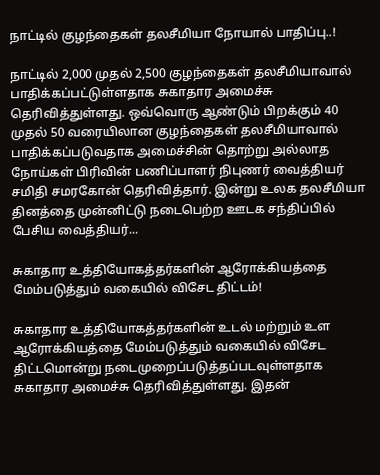நாட்டில் குழந்தைகள் தலசீமியா நோயால் பாதிப்பு..!

நாட்டில் 2,000 முதல் 2,500 குழந்தைகள் தலசீமியாவால் பாதிக்கப்பட்டுள்ளதாக சுகாதார அமைச்சு தெரிவித்துள்ளது. ஒவ்வொரு ஆண்டும் பிறக்கும் 40 முதல் 50 வரையிலான குழந்தைகள் தலசீமியாவால் பாதிக்கப்படுவதாக அமைச்சின் தொற்று அல்லாத நோய்கள் பிரிவின் பணிப்பாளர் நிபுணர் வைத்தியர் சமிதி சமரகோன் தெரிவித்தார். இன்று உலக தலசீமியா தினத்தை முன்னிட்டு நடைபெற்ற ஊடக சந்திப்பில் பேசிய வைத்தியர்...

சுகாதார உத்தியோகத்தர்களின் ஆரோக்கியத்தை மேம்படுத்தும் வகையில் விசேட திட்டம்!

சுகாதார உத்தியோகத்தர்களின் உடல் மற்றும் உள ஆரோக்கியத்தை மேம்படுத்தும் வகையில் விசேட திட்டமொன்று நடைமுறைப்படுத்தப்படவுள்ளதாக சுகாதார அமைச்சு தெரிவித்துள்ளது. இதன்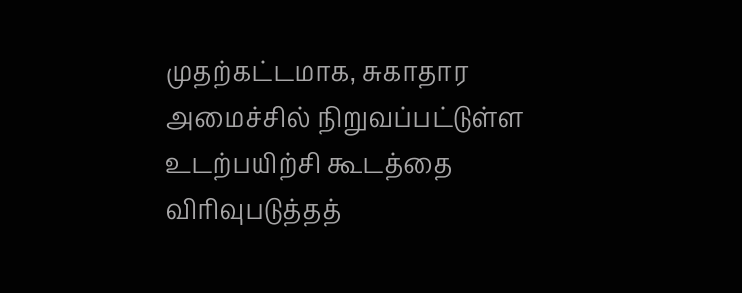முதற்கட்டமாக, சுகாதார அமைச்சில் நிறுவப்பட்டுள்ள உடற்பயிற்சி கூடத்தை விரிவுபடுத்தத்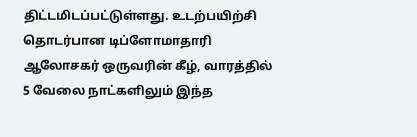திட்டமிடப்பட்டுள்ளது. உடற்பயிற்சி தொடர்பான டிப்ளோமாதாரி ஆலோசகர் ஒருவரின் கீழ், வாரத்தில் 5 வேலை நாட்களிலும் இந்த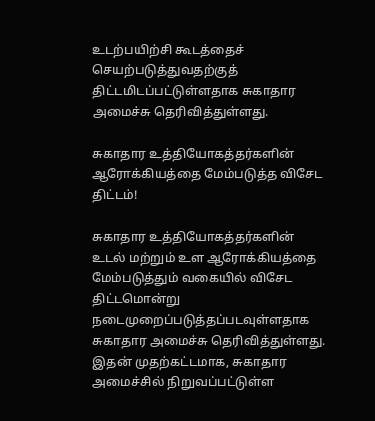உடற்பயிற்சி கூடத்தைச் செயற்படுத்துவதற்குத் திட்டமிடப்பட்டுள்ளதாக சுகாதார அமைச்சு தெரிவித்துள்ளது.

சுகாதார உத்தியோகத்தர்களின் ஆரோக்கியத்தை மேம்படுத்த விசேட திட்டம்!

சுகாதார உத்தியோகத்தர்களின் உடல் மற்றும் உள ஆரோக்கியத்தை மேம்படுத்தும் வகையில் விசேட திட்டமொன்று நடைமுறைப்படுத்தப்படவுள்ளதாக சுகாதார அமைச்சு தெரிவித்துள்ளது. இதன் முதற்கட்டமாக, சுகாதார அமைச்சில் நிறுவப்பட்டுள்ள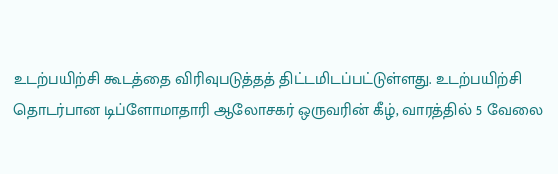உடற்பயிற்சி கூடத்தை விரிவுபடுத்தத் திட்டமிடப்பட்டுள்ளது. உடற்பயிற்சி தொடர்பான டிப்ளோமாதாரி ஆலோசகர் ஒருவரின் கீழ், வாரத்தில் 5 வேலை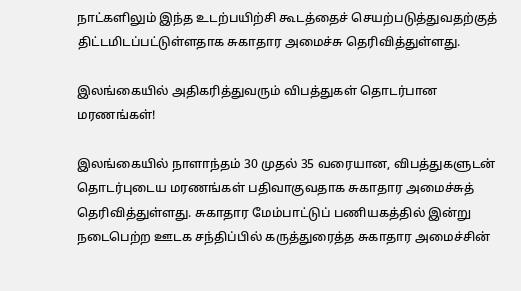நாட்களிலும் இந்த உடற்பயிற்சி கூடத்தைச் செயற்படுத்துவதற்குத் திட்டமிடப்பட்டுள்ளதாக சுகாதார அமைச்சு தெரிவித்துள்ளது.

இலங்கையில் அதிகரித்துவரும் விபத்துகள் தொடர்பான மரணங்கள்!

இலங்கையில் நாளாந்தம் 30 முதல் 35 வரையான, விபத்துகளுடன் தொடர்புடைய மரணங்கள் பதிவாகுவதாக சுகாதார அமைச்சுத் தெரிவித்துள்ளது. சுகாதார மேம்பாட்டுப் பணியகத்தில் இன்று நடைபெற்ற ஊடக சந்திப்பில் கருத்துரைத்த சுகாதார அமைச்சின்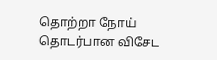தொற்றா நோய் தொடர்பான விசேட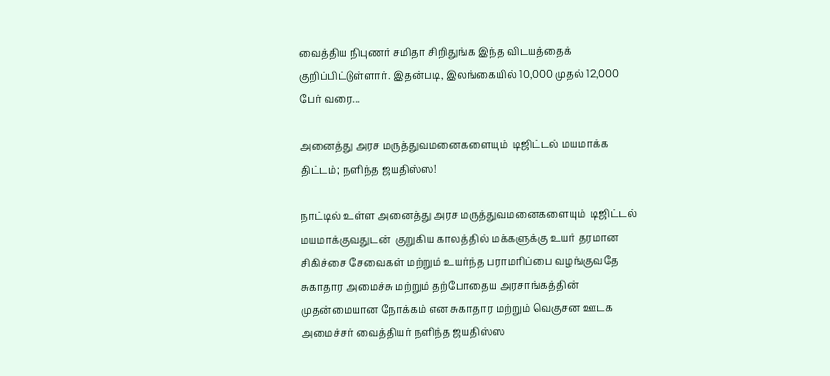வைத்திய நிபுணர் சமிதா சிறிதுங்க இந்த விடயத்தைக் குறிப்பிட்டுள்ளார். இதன்படி, இலங்கையில் 10,000 முதல் 12,000 பேர் வரை...

அனைத்து அரச மருத்துவமனைகளையும்  டிஜிட்டல் மயமாக்க திட்டம்; நளிந்த ஜயதிஸ்ஸ!

நாட்டில் உள்ள அனைத்து அரச மருத்துவமனைகளையும்  டிஜிட்டல் மயமாக்குவதுடன்  குறுகிய காலத்தில் மக்களுக்கு உயர் தரமான சிகிச்சை சேவைகள் மற்றும் உயர்ந்த பராமரிப்பை வழங்குவதே சுகாதார அமைச்சு மற்றும் தற்போதைய அரசாங்கத்தின் முதன்மையான நோக்கம் என சுகாதார மற்றும் வெகுசன ஊடக அமைச்சர் வைத்தியர் நளிந்த ஜயதிஸ்ஸ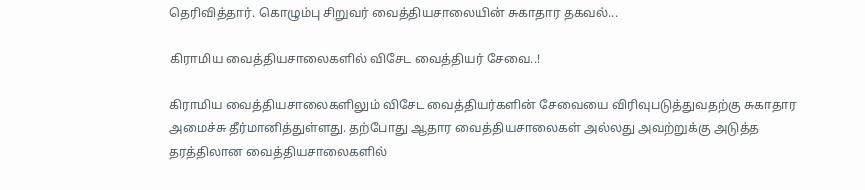தெரிவித்தார். கொழும்பு சிறுவர் வைத்தியசாலையின் சுகாதார தகவல்...

கிராமிய வைத்தியசாலைகளில் விசேட வைத்தியர் சேவை..!

கிராமிய வைத்தியசாலைகளிலும் விசேட வைத்தியர்களின் சேவையை விரிவுபடுத்துவதற்கு சுகாதார அமைச்சு தீர்மானித்துள்ளது. தற்போது ஆதார வைத்தியசாலைகள் அல்லது அவற்றுக்கு அடுத்த தரத்திலான வைத்தியசாலைகளில்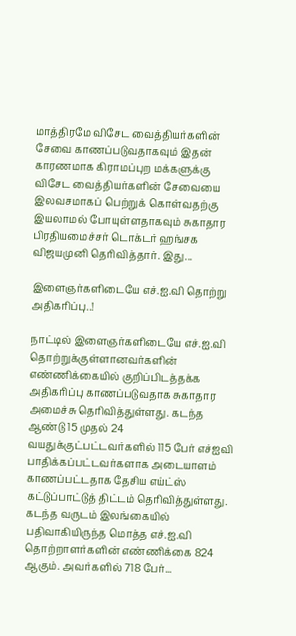மாத்திரமே விசேட வைத்தியர்களின் சேவை காணப்படுவதாகவும் இதன் காரணமாக கிராமப்புற மக்களுக்கு விசேட வைத்தியர்களின் சேவையை இலவசமாகப் பெற்றுக் கொள்வதற்கு இயலாமல் போயுள்ளதாகவும் சுகாதார  பிரதியமைச்சர் டொக்டர் ஹங்சக விஜயமுனி தெரிவித்தார். இது...

இளைஞர்களிடையே எச்.ஐ.வி தொற்று அதிகரிப்பு..!

நாட்டில் இளைஞர்களிடையே எச்.ஐ.வி தொற்றுக்குள்ளானவர்களின் எண்ணிக்கையில் குறிப்பிடத்தக்க அதிகரிப்பு காணப்படுவதாக சுகாதார அமைச்சு தெரிவித்துள்ளது. கடந்த ஆண்டு 15 முதல் 24 வயதுக்குட்பட்டவர்களில் 115 பேர் எச்ஐவி பாதிக்கப்பட்டவர்களாக அடையாளம் காணப்பட்டதாக தேசிய எய்ட்ஸ் கட்டுப்பாட்டுத் திட்டம் தெரிவித்துள்ளது. கடந்த வருடம் இலங்கையில் பதிவாகியிருந்த மொத்த எச்.ஐ.வி தொற்றாளர்களின் எண்ணிக்கை 824 ஆகும். அவர்களில் 718 பேர்...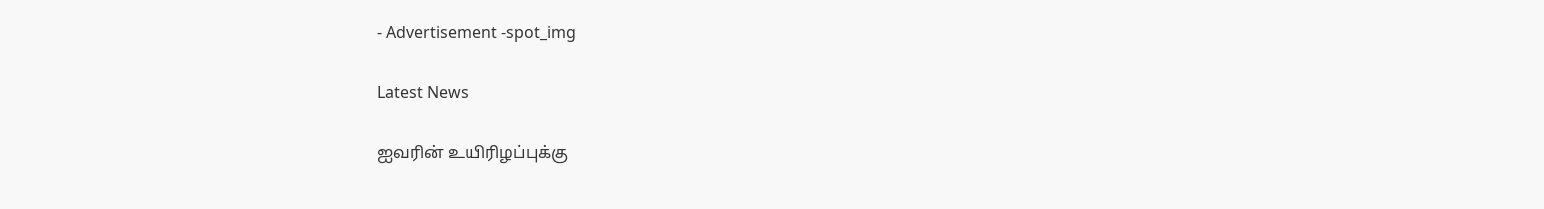- Advertisement -spot_img

Latest News

ஐவரின் உயிரிழப்புக்கு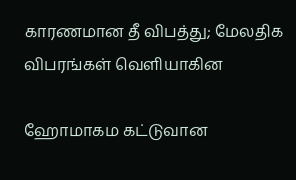காரணமான தீ விபத்து; மேலதிக விபரங்கள் வெளியாகின

ஹோமாகம கட்டுவான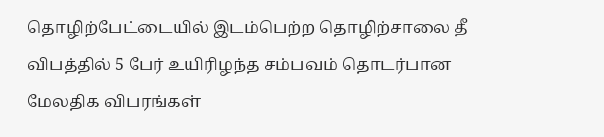தொழிற்பேட்டையில் இடம்பெற்ற தொழிற்சாலை தீ விபத்தில் 5 பேர் உயிரிழந்த சம்பவம் தொடர்பான மேலதிக விபரங்கள்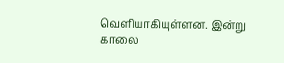வெளியாகியுள்ளன. இன்று காலை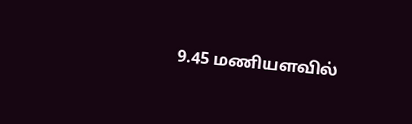9.45 மணியளவில்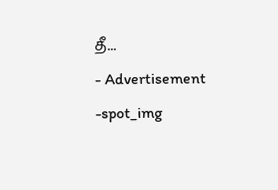தீ...
- Advertisement -spot_img